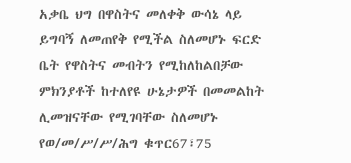አቃቤ ህግ በዋስትና መለቀቅ ውሳኔ ላይ ይግባኝ ለመጠየቅ የሚችል ስለመሆኑ ፍርድ ቤት የዋስትና መብትን የሚከለከልበቻው ምክንያቶች ከተለየዩ ሁኔታዎች በመመልከት ሊመዝናቸው የሚገባቸው ስለመሆኑ የወ/መ/ሥ/ሥ/ሕግ ቁጥር67፣75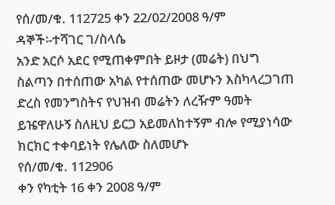የሰ/መ/ቁ. 112725 ቀን 22/02/2008 ዓ/ም
ዳኞች፡-ተሻገር ገ/ስላሴ
አንድ አርሶ አደር የሚጠቀምበት ይዞታ (መሬት) በህግ ስልጣን በተሰጠው አካል የተሰጠው መሆኑን እስካላረጋገጠ ድረስ የመንግስትና የህዝብ መሬትን ለረዥም ዓመት ይዤዋለሁኝ ስለዚህ ይርጋ አይመለከተኝም ብሎ የሚያነሳው ክርክር ተቀባይነት የሌለው ስለመሆኑ
የሰ/መ/ቁ. 112906
ቀን የካቲት 16 ቀን 2008 ዓ/ም